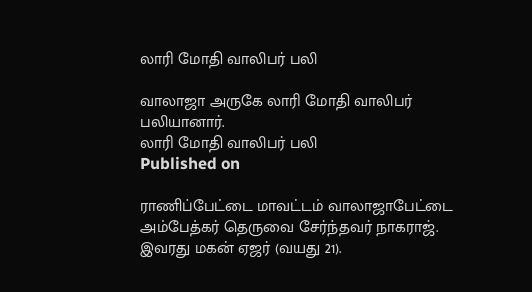லாரி மோதி வாலிபர் பலி

வாலாஜா அருகே லாரி மோதி வாலிபர் பலியானார்.
லாரி மோதி வாலிபர் பலி
Published on

ராணிப்பேட்டை மாவட்டம் வாலாஜாபேட்டை அம்பேத்கர் தெருவை சேர்ந்தவர் நாகராஜ். இவரது மகன் ஏஜர் (வயது 21).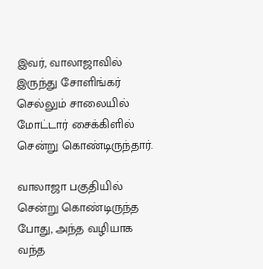இவர், வாலாஜாவில் இருந்து சோளிங்கர் செல்லும் சாலையில் மோட்டார் சைக்கிளில் சென்று கொண்டிருந்தார்.

வாலாஜா பகுதியில் சென்று கொண்டிருந்த போது, அந்த வழியாக வந்த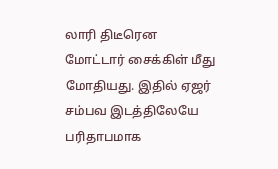லாரி திடீரென மோட்டார் சைக்கிள் மீது மோதியது. இதில் ஏஜர் சம்பவ இடத்திலேயே பரிதாபமாக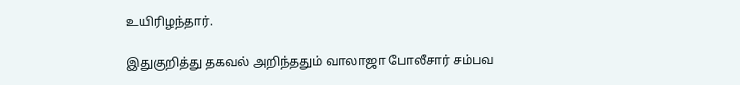உயிரிழந்தார்.

இதுகுறித்து தகவல் அறிந்ததும் வாலாஜா போலீசார் சம்பவ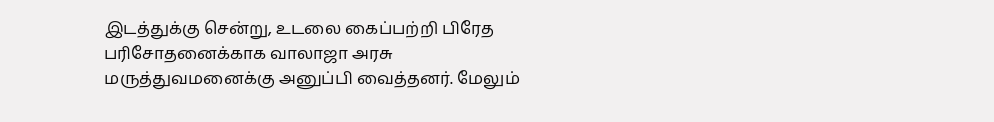இடத்துக்கு சென்று, உடலை கைப்பற்றி பிரேத பரிசோதனைக்காக வாலாஜா அரசு மருத்துவமனைக்கு அனுப்பி வைத்தனர். மேலும்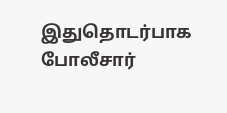இதுதொடர்பாக போலீசார்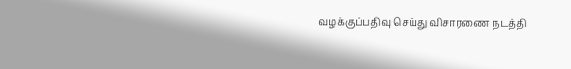வழக்குப்பதிவு செய்து விசாரணை நடத்தி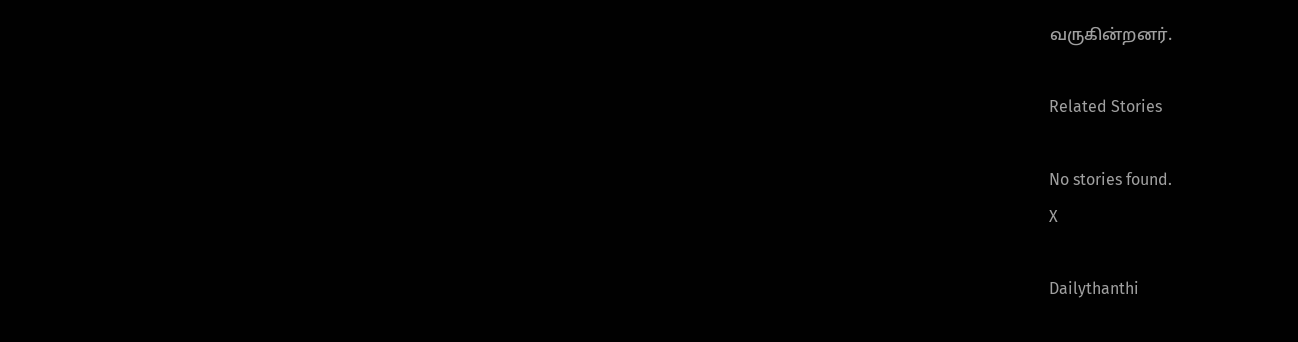வருகின்றனர்.

Related Stories

No stories found.
X

Dailythanthi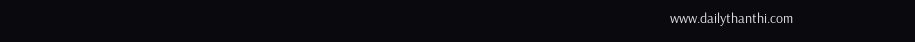www.dailythanthi.com